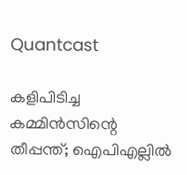Quantcast

കളിപിടിച്ച കമ്മിൻസിന്റെ തീപ്പന്ത്; ഐപിഎല്ലിൽ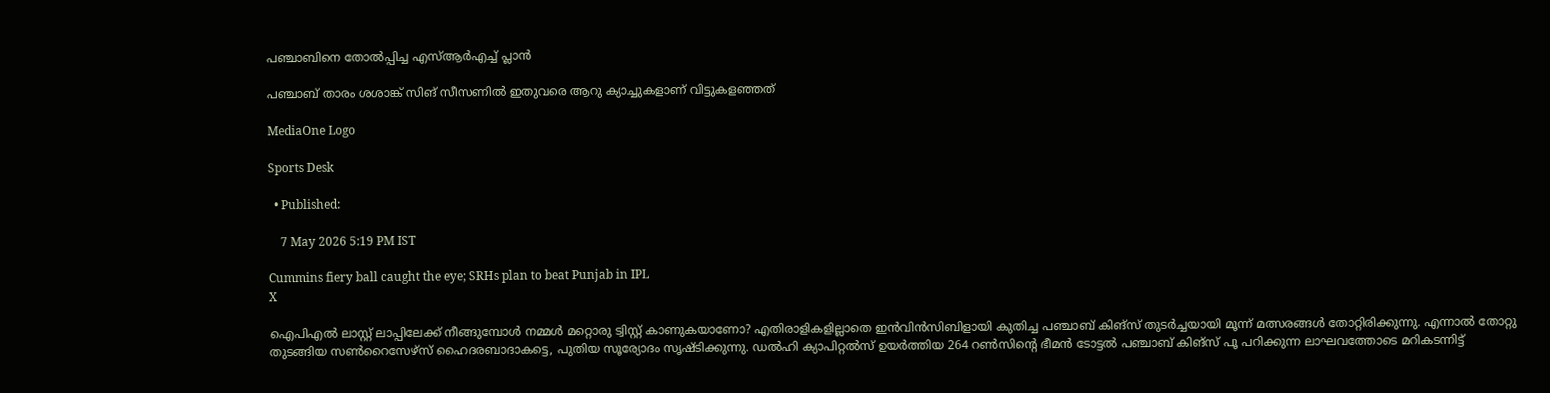പഞ്ചാബിനെ തോൽപ്പിച്ച എസ്ആർഎച്ച് പ്ലാൻ

പഞ്ചാബ് താരം ശശാങ്ക് സിങ് സീസണിൽ ഇതുവരെ ആറു ക്യാച്ചുകളാണ് വിട്ടുകളഞ്ഞത്

MediaOne Logo

Sports Desk

  • Published:

    7 May 2026 5:19 PM IST

Cummins fiery ball caught the eye; SRHs plan to beat Punjab in IPL
X

ഐപിഎൽ ലാസ്റ്റ് ലാപ്പിലേക്ക് നീങ്ങുമ്പോൾ നമ്മൾ മറ്റൊരു ട്വിസ്റ്റ് കാണുകയാണോ? എതിരാളികളില്ലാതെ ഇൻവിൻസിബിളായി കുതിച്ച പഞ്ചാബ് കിങ്‌സ് തുടർച്ചയായി മൂന്ന് മത്സരങ്ങൾ തോറ്റിരിക്കുന്നു. എന്നാൽ തോറ്റു തുടങ്ങിയ സൺറൈസേഴ്‌സ് ഹൈദരബാദാകട്ടെ, പുതിയ സൂര്യോദം സൃഷ്ടിക്കുന്നു. ഡൽഹി ക്യാപിറ്റൽസ് ഉയർത്തിയ 264 റൺസിന്റെ ഭീമൻ ടോട്ടൽ പഞ്ചാബ് കിങ്‌സ് പൂ പറിക്കുന്ന ലാഘവത്തോടെ മറികടന്നിട്ട്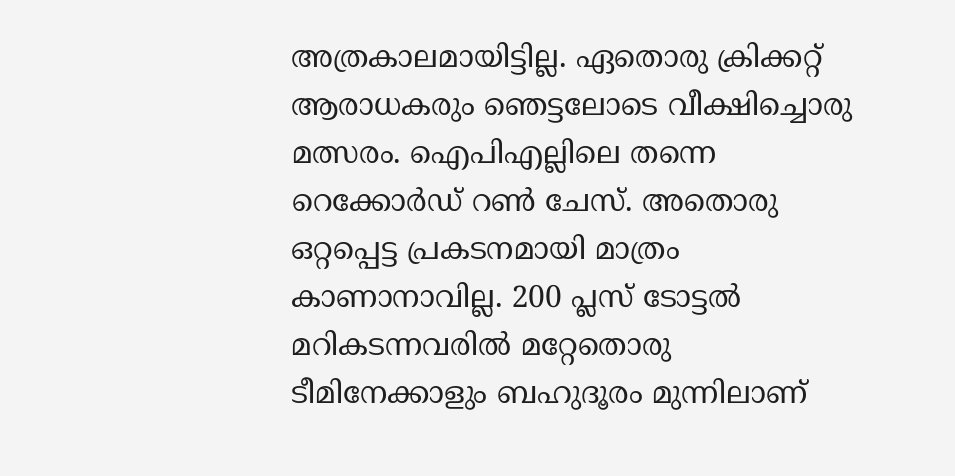അത്രകാലമായിട്ടില്ല. ഏതൊരു ക്രിക്കറ്റ് ആരാധകരും ഞെട്ടലോടെ വീക്ഷിച്ചൊരു മത്സരം. ഐപിഎല്ലിലെ തന്നെ റെക്കോർഡ് റൺ ചേസ്. അതൊരു ഒറ്റപ്പെട്ട പ്രകടനമായി മാത്രം കാണാനാവില്ല. 200 പ്ലസ് ടോട്ടൽ മറികടന്നവരിൽ മറ്റേതൊരു ടീമിനേക്കാളും ബഹുദൂരം മുന്നിലാണ്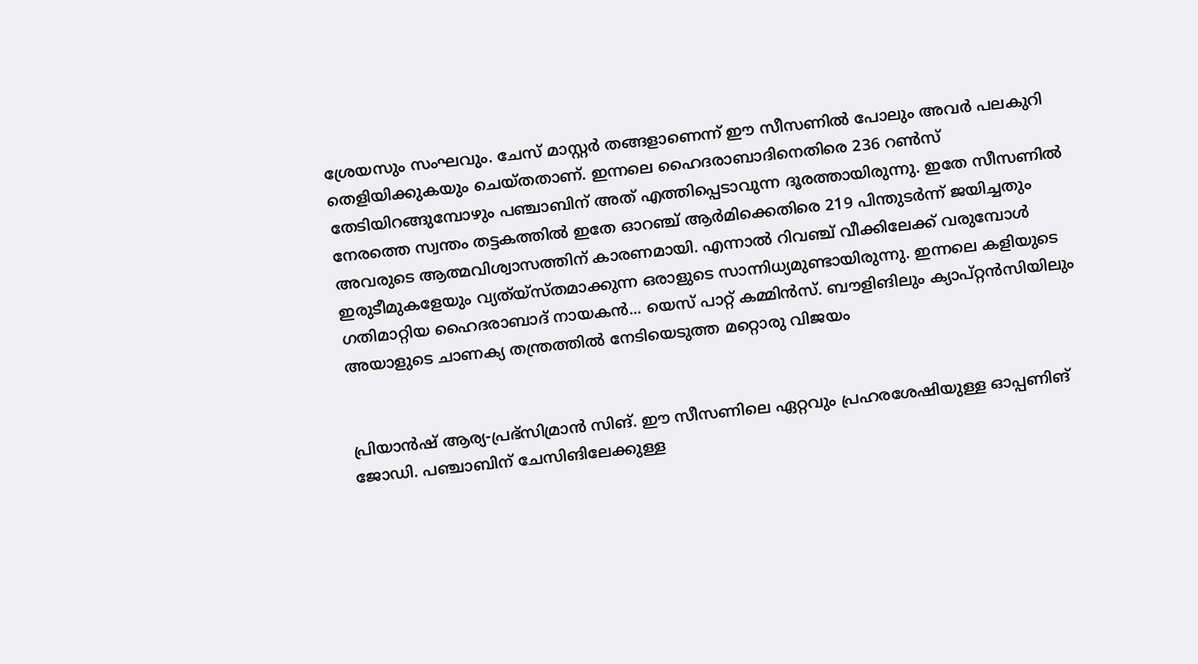ശ്രേയസും സംഘവും. ചേസ് മാസ്റ്റർ തങ്ങളാണെന്ന് ഈ സീസണിൽ പോലും അവർ പലകുറി തെളിയിക്കുകയും ചെയ്തതാണ്. ഇന്നലെ ഹൈദരാബാദിനെതിരെ 236 റൺസ് തേടിയിറങ്ങുമ്പോഴും പഞ്ചാബിന് അത് എത്തിപ്പെടാവുന്ന ദൂരത്തായിരുന്നു. ഇതേ സീസണിൽ നേരത്തെ സ്വന്തം തട്ടകത്തിൽ ഇതേ ഓറഞ്ച് ആർമിക്കെതിരെ 219 പിന്തുടർന്ന് ജയിച്ചതും അവരുടെ ആത്മവിശ്വാസത്തിന് കാരണമായി. എന്നാൽ റിവഞ്ച് വീക്കിലേക്ക് വരുമ്പോൾ ഇരുടീമുകളേയും വ്യത്യ്സ്തമാക്കുന്ന ഒരാളുടെ സാന്നിധ്യമുണ്ടായിരുന്നു. ഇന്നലെ കളിയുടെ ഗതിമാറ്റിയ ഹൈദരാബാദ് നായകൻ... യെസ് പാറ്റ് കമ്മിൻസ്. ബൗളിങിലും ക്യാപ്റ്റൻസിയിലും അയാളുടെ ചാണക്യ തന്ത്രത്തിൽ നേടിയെടുത്ത മറ്റൊരു വിജയം


പ്രിയാൻഷ് ആര്യ-പ്രഭ്‌സിമ്രാൻ സിങ്. ഈ സീസണിലെ ഏറ്റവും പ്രഹരശേഷിയുള്ള ഓപ്പണിങ് ജോഡി. പഞ്ചാബിന് ചേസിങിലേക്കുള്ള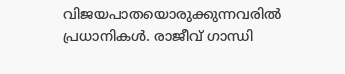വിജയപാതയൊരുക്കുന്നവരിൽ പ്രധാനികൾ. രാജീവ് ഗാന്ധി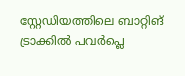സ്റ്റേഡിയത്തിലെ ബാറ്റിങ് ട്രാക്കിൽ പവർപ്ലെ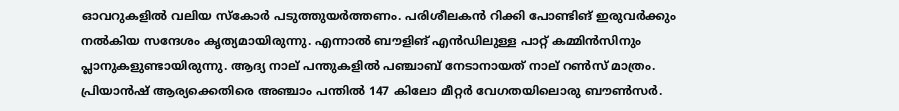ഓവറുകളിൽ വലിയ സ്‌കോർ പടുത്തുയർത്തണം. പരിശീലകൻ റിക്കി പോണ്ടിങ് ഇരുവർക്കും നൽകിയ സന്ദേശം കൃത്യമായിരുന്നു. എന്നാൽ ബൗളിങ് എൻഡിലുള്ള പാറ്റ് കമ്മിൻസിനും പ്ലാനുകളുണ്ടായിരുന്നു. ആദ്യ നാല് പന്തുകളിൽ പഞ്ചാബ് നേടാനായത് നാല് റൺസ് മാത്രം. പ്രിയാൻഷ് ആര്യക്കെതിരെ അഞ്ചാം പന്തിൽ 147 കിലോ മീറ്റർ വേഗതയിലൊരു ബൗൺസർ.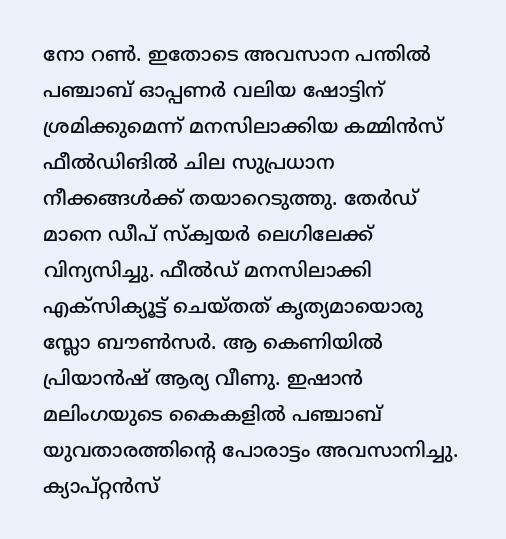നോ റൺ. ഇതോടെ അവസാന പന്തിൽ പഞ്ചാബ് ഓപ്പണർ വലിയ ഷോട്ടിന് ശ്രമിക്കുമെന്ന് മനസിലാക്കിയ കമ്മിൻസ് ഫീൽഡിങിൽ ചില സുപ്രധാന നീക്കങ്ങൾക്ക് തയാറെടുത്തു. തേർഡ് മാനെ ഡീപ് സ്‌ക്വയർ ലെഗിലേക്ക് വിന്യസിച്ചു. ഫീൽഡ് മനസിലാക്കി എക്‌സിക്യൂട്ട് ചെയ്തത് കൃത്യമായൊരു സ്ലോ ബൗൺസർ. ആ കെണിയിൽ പ്രിയാൻഷ് ആര്യ വീണു. ഇഷാൻ മലിംഗയുടെ കൈകളിൽ പഞ്ചാബ് യുവതാരത്തിന്റെ പോരാട്ടം അവസാനിച്ചു. ക്യാപ്റ്റൻസ്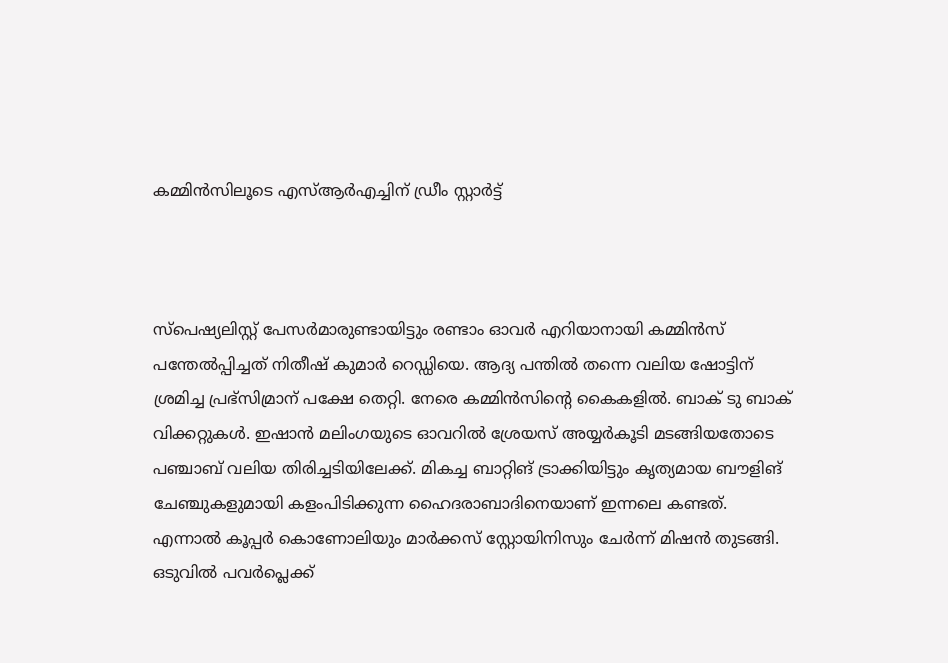കമ്മിൻസിലൂടെ എസ്ആർഎച്ചിന് ഡ്രീം സ്റ്റാർട്ട്



സ്‌പെഷ്യലിസ്റ്റ് പേസർമാരുണ്ടായിട്ടും രണ്ടാം ഓവർ എറിയാനായി കമ്മിൻസ് പന്തേൽപ്പിച്ചത് നിതീഷ് കുമാർ റെഡ്ഡിയെ. ആദ്യ പന്തിൽ തന്നെ വലിയ ഷോട്ടിന് ശ്രമിച്ച പ്രഭ്‌സിമ്രാന് പക്ഷേ തെറ്റി. നേരെ കമ്മിൻസിന്റെ കൈകളിൽ. ബാക് ടു ബാക് വിക്കറ്റുകൾ. ഇഷാൻ മലിംഗയുടെ ഓവറിൽ ശ്രേയസ് അയ്യർകൂടി മടങ്ങിയതോടെ പഞ്ചാബ് വലിയ തിരിച്ചടിയിലേക്ക്. മികച്ച ബാറ്റിങ് ട്രാക്കിയിട്ടും കൃത്യമായ ബൗളിങ് ചേഞ്ചുകളുമായി കളംപിടിക്കുന്ന ഹൈദരാബാദിനെയാണ് ഇന്നലെ കണ്ടത്. എന്നാൽ കൂപ്പർ കൊണോലിയും മാർക്കസ് സ്റ്റോയിനിസും ചേർന്ന് മിഷൻ തുടങ്ങി. ഒടുവിൽ പവർപ്ലെക്ക്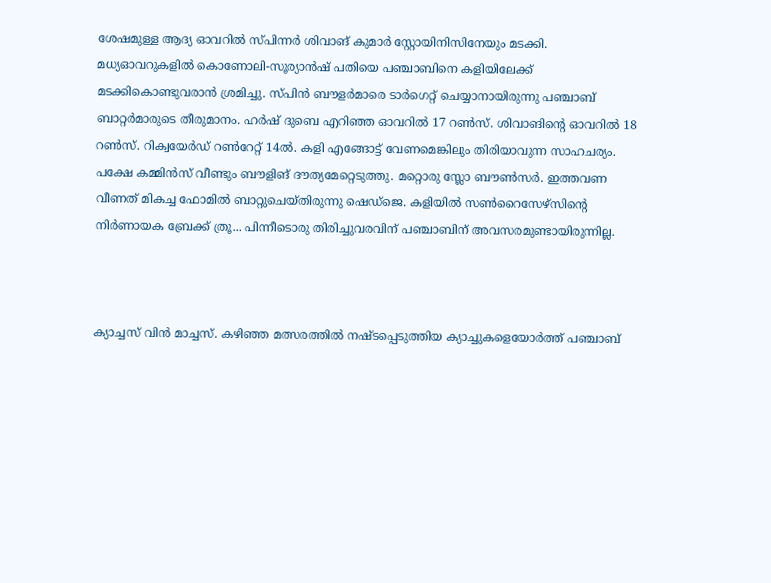ശേഷമുള്ള ആദ്യ ഓവറിൽ സ്പിന്നർ ശിവാങ് കുമാർ സ്റ്റോയിനിസിനേയും മടക്കി. മധ്യഓവറുകളിൽ കൊണോലി-സൂര്യാൻഷ് പതിയെ പഞ്ചാബിനെ കളിയിലേക്ക് മടക്കികൊണ്ടുവരാൻ ശ്രമിച്ചു. സ്പിൻ ബൗളർമാരെ ടാർഗെറ്റ് ചെയ്യാനായിരുന്നു പഞ്ചാബ് ബാറ്റർമാരുടെ തീരുമാനം. ഹർഷ് ദുബെ എറിഞ്ഞ ഓവറിൽ 17 റൺസ്. ശിവാങിന്റെ ഓവറിൽ 18 റൺസ്. റിക്വയേർഡ് റൺറേറ്റ് 14ൽ. കളി എങ്ങോട്ട് വേണമെങ്കിലും തിരിയാവുന്ന സാഹചര്യം. പക്ഷേ കമ്മിൻസ് വീണ്ടും ബൗളിങ് ദൗത്യമേറ്റെടുത്തു. മറ്റൊരു സ്ലോ ബൗൺസർ. ഇത്തവണ വീണത് മികച്ച ഫോമിൽ ബാറ്റുചെയ്തിരുന്നു ഷെഡ്‌ജെ. കളിയിൽ സൺറൈസേഴ്‌സിന്റെ നിർണായക ബ്രേക്ക് ത്രൂ... പിന്നീടൊരു തിരിച്ചുവരവിന് പഞ്ചാബിന് അവസരമുണ്ടായിരുന്നില്ല.



ക്യാച്ചസ് വിൻ മാച്ചസ്. കഴിഞ്ഞ മത്സരത്തിൽ നഷ്ടപ്പെടുത്തിയ ക്യാച്ചുകളെയോർത്ത് പഞ്ചാബ്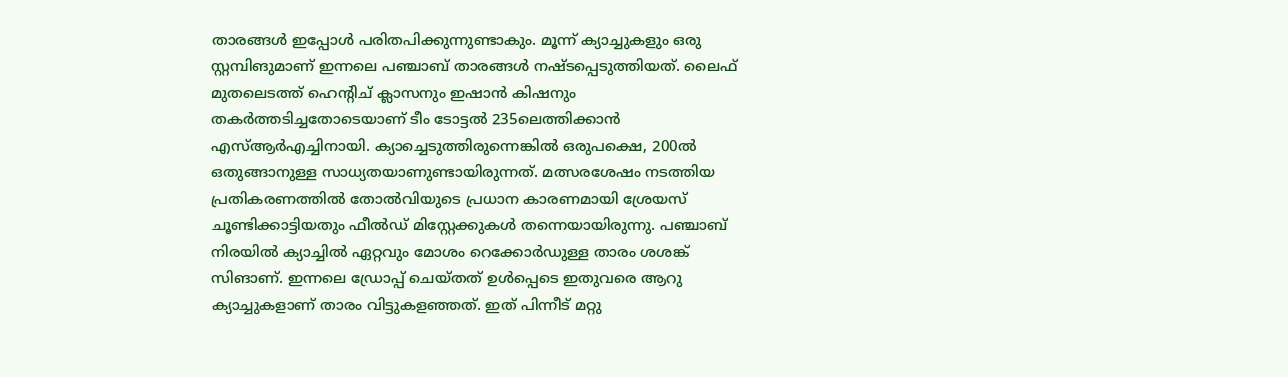താരങ്ങൾ ഇപ്പോൾ പരിതപിക്കുന്നുണ്ടാകും. മൂന്ന് ക്യാച്ചുകളും ഒരു സ്റ്റമ്പിങുമാണ് ഇന്നലെ പഞ്ചാബ് താരങ്ങൾ നഷ്ടപ്പെടുത്തിയത്. ലൈഫ് മുതലെടത്ത് ഹെന്റിച് ക്ലാസനും ഇഷാൻ കിഷനും തകർത്തടിച്ചതോടെയാണ് ടീം ടോട്ടൽ 235ലെത്തിക്കാൻ എസ്ആർഎച്ചിനായി. ക്യാച്ചെടുത്തിരുന്നെങ്കിൽ ഒരുപക്ഷെ, 200ൽ ഒതുങ്ങാനുള്ള സാധ്യതയാണുണ്ടായിരുന്നത്. മത്സരശേഷം നടത്തിയ പ്രതികരണത്തിൽ തോൽവിയുടെ പ്രധാന കാരണമായി ശ്രേയസ് ചൂണ്ടിക്കാട്ടിയതും ഫീൽഡ് മിസ്റ്റേക്കുകൾ തന്നെയായിരുന്നു. പഞ്ചാബ് നിരയിൽ ക്യാച്ചിൽ ഏറ്റവും മോശം റെക്കോർഡുള്ള താരം ശശങ്ക് സിങാണ്. ഇന്നലെ ഡ്രോപ്പ് ചെയ്തത് ഉൾപ്പെടെ ഇതുവരെ ആറു ക്യാച്ചുകളാണ് താരം വിട്ടുകളഞ്ഞത്. ഇത് പിന്നീട് മറ്റു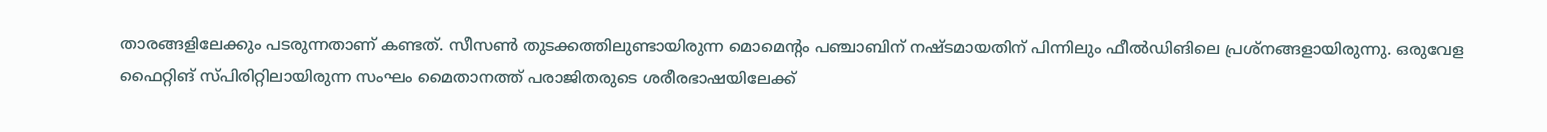താരങ്ങളിലേക്കും പടരുന്നതാണ് കണ്ടത്. സീസൺ തുടക്കത്തിലുണ്ടായിരുന്ന മൊമെന്റം പഞ്ചാബിന് നഷ്ടമായതിന് പിന്നിലും ഫീൽഡിങിലെ പ്രശ്‌നങ്ങളായിരുന്നു. ഒരുവേള ഫൈറ്റിങ് സ്പിരിറ്റിലായിരുന്ന സംഘം മൈതാനത്ത് പരാജിതരുടെ ശരീരഭാഷയിലേക്ക്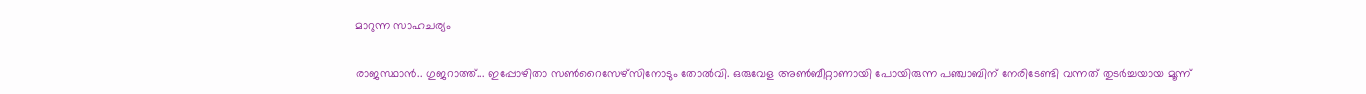മാറുന്ന സാഹചര്യം


രാജസ്ഥാൻ.. ഗുജറാത്ത്... ഇപ്പോഴിതാ സൺറൈസേഴ്‌സിനോടും തോൽവി. ഒരുവേള അൺബീറ്റാണായി പോയിരുന്ന പഞ്ചാബിന് നേരിടേണ്ടി വന്നത് തുടർച്ചയായ മൂന്ന്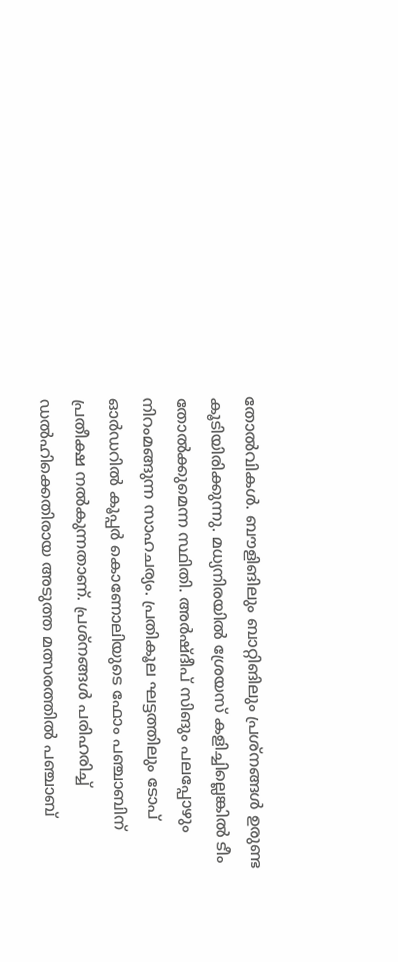തോൽവികൾ. ബൗളിങിലും ബാറ്റിങിലും പ്രശ്‌നങ്ങൾ ഉരുണ്ട കൂടിയിരിക്കുന്നു. മധ്യനിരയിൽ ശ്രേയസ് കളിച്ചില്ലെങ്കിൽ ടീം തോൽക്കുമെന്ന സ്ഥിതി. അർഷ്ദീപ് സിങും പലപ്പോഴും നിറംമങ്ങുന്ന സാഹചര്യം. പ്രതികൂല ഘട്ടത്തിലും ടോപ് ഓർഡറിൽ കൂപ്പർ കൊണോലിയുടെ ഫോം പഞ്ചാബിന് പ്രതീക്ഷ നൽകുന്നതാണ്. പ്രശ്‌നങ്ങൾ പരിഹരിച്ച് ഡൽഹിക്കെതിരായ അടുത്ത മത്സരത്തിൽ പഞ്ചാബ്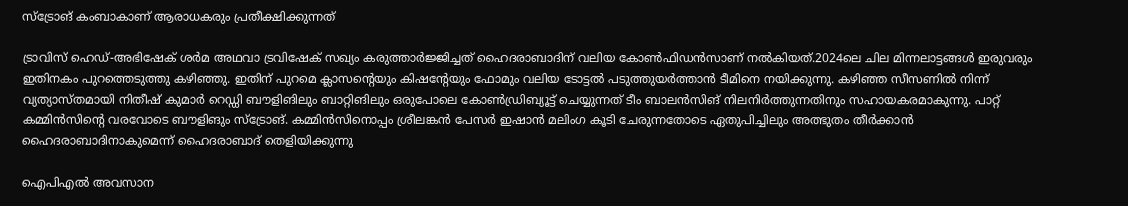സ്‌ട്രോങ് കംബാകാണ് ആരാധകരും പ്രതീക്ഷിക്കുന്നത്

ട്രാവിസ് ഹെഡ്-അഭിഷേക് ശർമ അഥവാ ട്രവിഷേക് സഖ്യം കരുത്താർജ്ജിച്ചത് ഹൈദരാബാദിന് വലിയ കോൺഫിഡൻസാണ് നൽകിയത്.2024ലെ ചില മിന്നലാട്ടങ്ങൾ ഇരുവരും ഇതിനകം പുറത്തെടുത്തു കഴിഞ്ഞു. ഇതിന് പുറമെ ക്ലാസന്റെയും കിഷന്റേയും ഫോമും വലിയ ടോട്ടൽ പടുത്തുയർത്താൻ ടീമിനെ നയിക്കുന്നു. കഴിഞ്ഞ സീസണിൽ നിന്ന് വ്യത്യാസ്തമായി നിതീഷ് കുമാർ റെഡ്ഡി ബൗളിങിലും ബാറ്റിങിലും ഒരുപോലെ കോൺഡ്രിബ്യൂട്ട് ചെയ്യുന്നത് ടീം ബാലൻസിങ് നിലനിർത്തുന്നതിനും സഹായകരമാകുന്നു. പാറ്റ് കമ്മിൻസിന്റെ വരവോടെ ബൗളിങും സ്‌ട്രോങ്. കമ്മിൻസിനൊപ്പം ശ്രീലങ്കൻ പേസർ ഇഷാൻ മലിംഗ കൂടി ചേരുന്നതോടെ ഏതുപിച്ചിലും അത്ഭുതം തീർക്കാൻ ഹൈദരാബാദിനാകുമെന്ന് ഹൈദരാബാദ് തെളിയിക്കുന്നു

ഐപിഎൽ അവസാന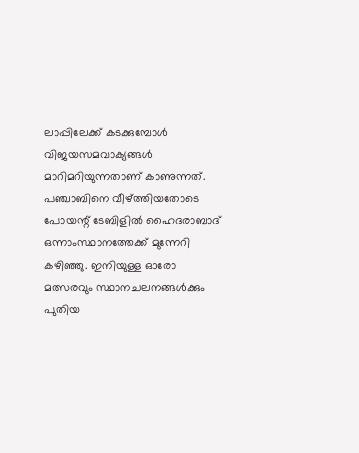ലാപ്പിലേക്ക് കടക്കുമ്പോൾ വിജയസമവാക്യങ്ങൾ മാറിമറിയുന്നതാണ് കാണുന്നത്. പഞ്ചാബിനെ വീഴ്ത്തിയതോടെ പോയന്റ് ടേബിളിൽ ഹൈദരാബാദ് ഒന്നാംസ്ഥാനത്തേക്ക് മുന്നേറി കഴിഞ്ഞു. ഇനിയുള്ള ഓരോ മത്സരവും സ്ഥാനചലനങ്ങൾക്കും പുതിയ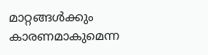മാറ്റങ്ങൾക്കും കാരണമാകുമെന്ന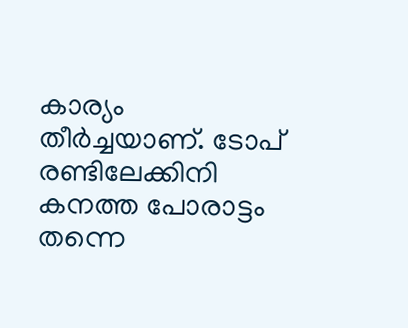കാര്യം തീർച്ചയാണ്. ടോപ് രണ്ടിലേക്കിനി കനത്ത പോരാട്ടം തന്നെ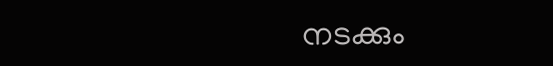നടക്കും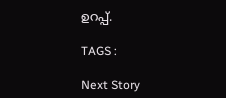ഉറപ്പ്.

TAGS :

Next Story